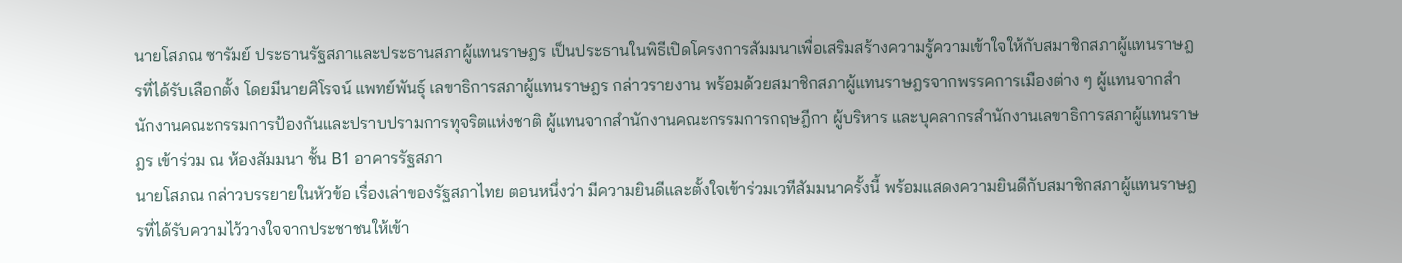นายโสภณ ซารัมย์ ประธานรัฐสภาและประธานสภาผู้แทนราษฎร เป็นประธานในพิธีเปิดโครงการสัมมนาเพื่อเสริมสร้างความรู้ความเข้าใจให้กับสมาชิกสภาผู้แทนราษฎรที่ได้รับเลือกตั้ง โดยมีนายศิโรจน์ แพทย์พันธุ์ เลขาธิการสภาผู้แทนราษฎร กล่าวรายงาน พร้อมด้วยสมาชิกสภาผู้แทนราษฎรจากพรรคการเมืองต่าง ๆ ผู้แทนจากสำนักงานคณะกรรมการป้องกันและปราบปรามการทุจริตแห่งชาติ ผู้แทนจากสำนักงานคณะกรรมการกฤษฎีกา ผู้บริหาร และบุคลากรสำนักงานเลขาธิการสภาผู้แทนราษฎร เข้าร่วม ณ ห้องสัมมนา ชั้น B1 อาคารรัฐสภา
นายโสภณ กล่าวบรรยายในหัวข้อ เรื่องเล่าของรัฐสภาไทย ตอนหนึ่งว่า มีความยินดีและตั้งใจเข้าร่วมเวทีสัมมนาครั้งนี้ พร้อมแสดงความยินดีกับสมาชิกสภาผู้แทนราษฎรที่ได้รับความไว้วางใจจากประชาชนให้เข้า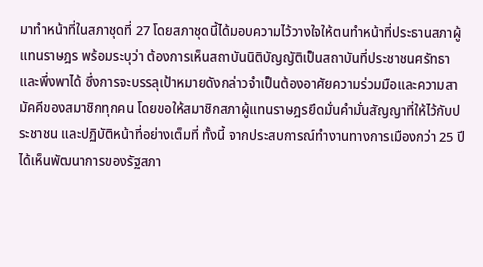มาทำหน้าที่ในสภาชุดที่ 27 โดยสภาชุดนี้ได้มอบความไว้วางใจให้ตนทำหน้าที่ประธานสภาผู้แทนราษฎร พร้อมระบุว่า ต้องการเห็นสถาบันนิติบัญญัติเป็นสถาบันที่ประชาชนศรัทธาและพึ่งพาได้ ซึ่งการจะบรรลุเป้าหมายดังกล่าวจำเป็นต้องอาศัยความร่วมมือและความสามัคคีของสมาชิกทุกคน โดยขอให้สมาชิกสภาผู้แทนราษฎรยึดมั่นคำมั่นสัญญาที่ให้ไว้กับประชาชน และปฏิบัติหน้าที่อย่างเต็มที่ ทั้งนี้ จากประสบการณ์ทำงานทางการเมืองกว่า 25 ปี ได้เห็นพัฒนาการของรัฐสภา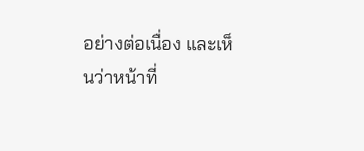อย่างต่อเนื่อง และเห็นว่าหน้าที่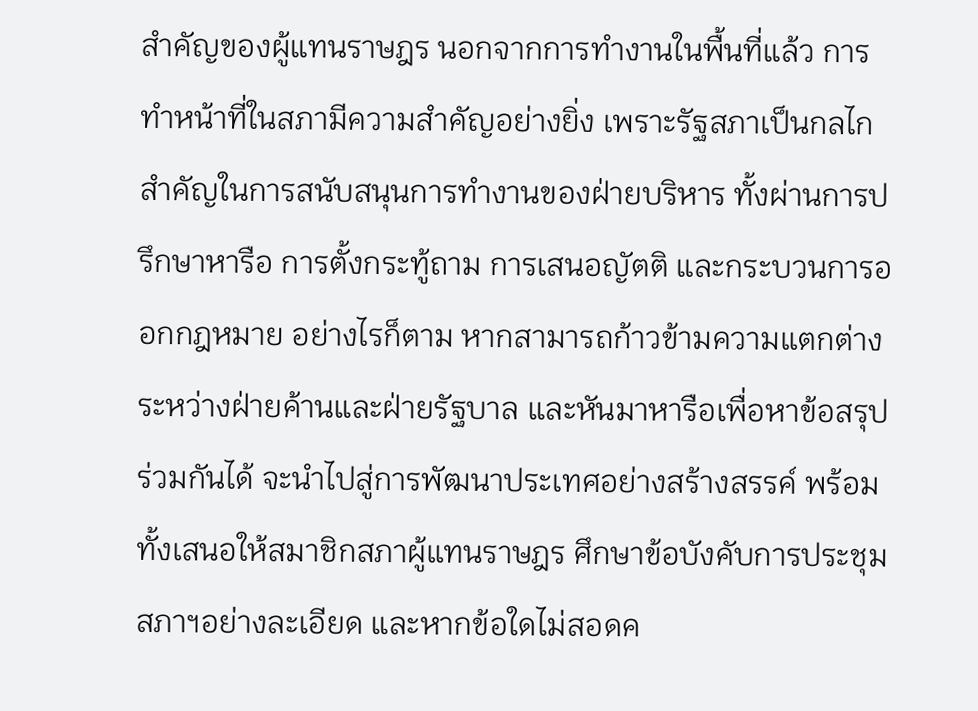สำคัญของผู้แทนราษฎร นอกจากการทำงานในพื้นที่แล้ว การทำหน้าที่ในสภามีความสำคัญอย่างยิ่ง เพราะรัฐสภาเป็นกลไกสำคัญในการสนับสนุนการทำงานของฝ่ายบริหาร ทั้งผ่านการปรึกษาหารือ การตั้งกระทู้ถาม การเสนอญัตติ และกระบวนการออกกฎหมาย อย่างไรก็ตาม หากสามารถก้าวข้ามความแตกต่างระหว่างฝ่ายค้านและฝ่ายรัฐบาล และหันมาหารือเพื่อหาข้อสรุปร่วมกันได้ จะนำไปสู่การพัฒนาประเทศอย่างสร้างสรรค์ พร้อมทั้งเสนอให้สมาชิกสภาผู้แทนราษฎร ศึกษาข้อบังคับการประชุมสภาฯอย่างละเอียด และหากข้อใดไม่สอดค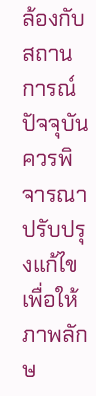ล้องกับสถานการณ์ปัจจุบันควรพิจารณาปรับปรุงแก้ไข เพื่อให้ภาพลักษ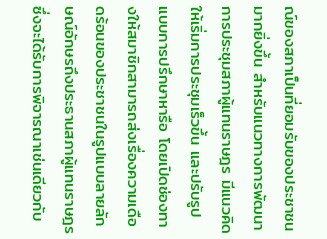ณ์ของสภาเป็นที่ยอมรับของประชาชนมากยิ่งขึ้น สำหรับแนวทางการพัฒนาการประชุมสภาผู้แทนราษฎร มีแนวคิดให้เริ่มการประชุมเร็วขึ้น และปรับรูปแบบการปรึกษาหารือ โดยเปิดช่องทางให้สมาชิกสามารถส่งเรื่องความเดือดร้อนของประชาชนในรูปแบบลายลักษณ์อักษรถึงประธานสภาผู้แทนราษฎร ซึ่งจะได้รับการพิจารณาเช่นเดียวกับ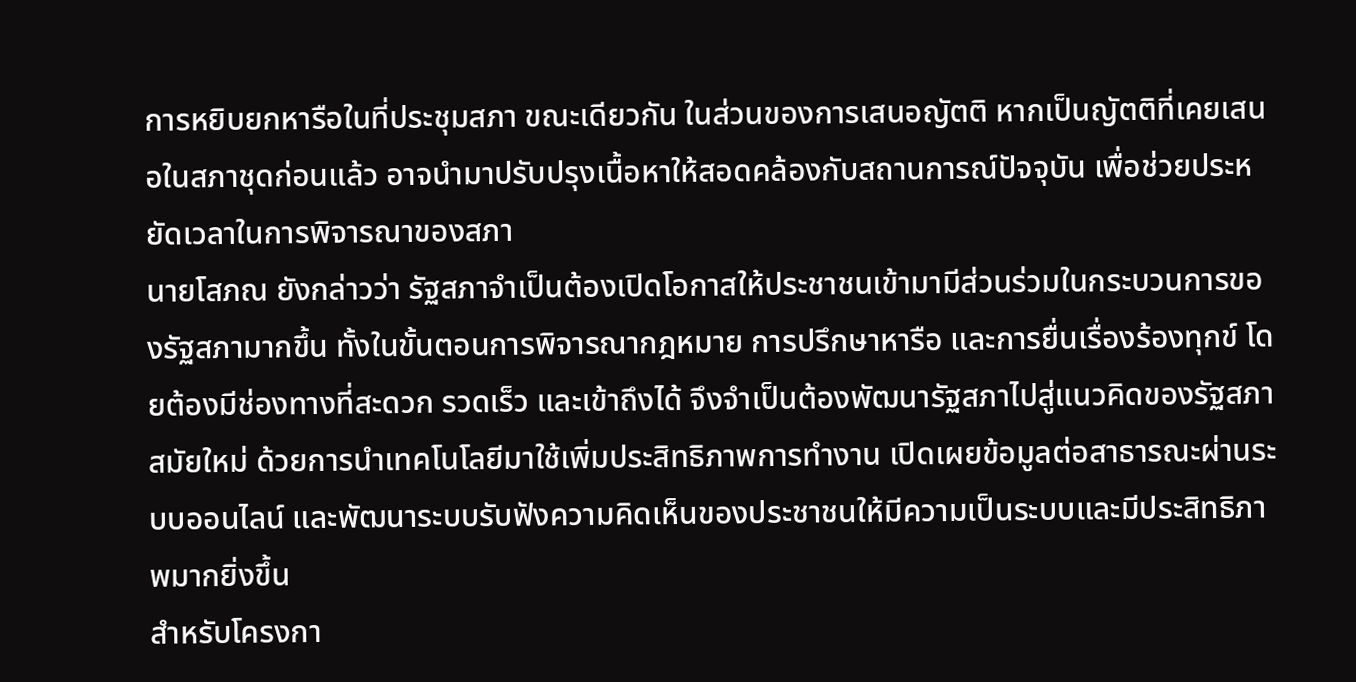การหยิบยกหารือในที่ประชุมสภา ขณะเดียวกัน ในส่วนของการเสนอญัตติ หากเป็นญัตติที่เคยเสนอในสภาชุดก่อนแล้ว อาจนำมาปรับปรุงเนื้อหาให้สอดคล้องกับสถานการณ์ปัจจุบัน เพื่อช่วยประหยัดเวลาในการพิจารณาของสภา
นายโสภณ ยังกล่าวว่า รัฐสภาจำเป็นต้องเปิดโอกาสให้ประชาชนเข้ามามีส่วนร่วมในกระบวนการของรัฐสภามากขึ้น ทั้งในขั้นตอนการพิจารณากฎหมาย การปรึกษาหารือ และการยื่นเรื่องร้องทุกข์ โดยต้องมีช่องทางที่สะดวก รวดเร็ว และเข้าถึงได้ จึงจำเป็นต้องพัฒนารัฐสภาไปสู่แนวคิดของรัฐสภาสมัยใหม่ ด้วยการนำเทคโนโลยีมาใช้เพิ่มประสิทธิภาพการทำงาน เปิดเผยข้อมูลต่อสาธารณะผ่านระบบออนไลน์ และพัฒนาระบบรับฟังความคิดเห็นของประชาชนให้มีความเป็นระบบและมีประสิทธิภาพมากยิ่งขึ้น
สำหรับโครงกา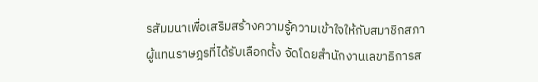รสัมมนาเพื่อเสริมสร้างความรู้ความเข้าใจให้กับสมาชิกสภาผู้แทนราษฎรที่ได้รับเลือกตั้ง จัดโดยสำนักงานเลขาธิการส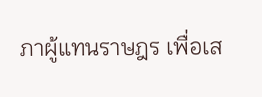ภาผู้แทนราษฎร เพื่อเส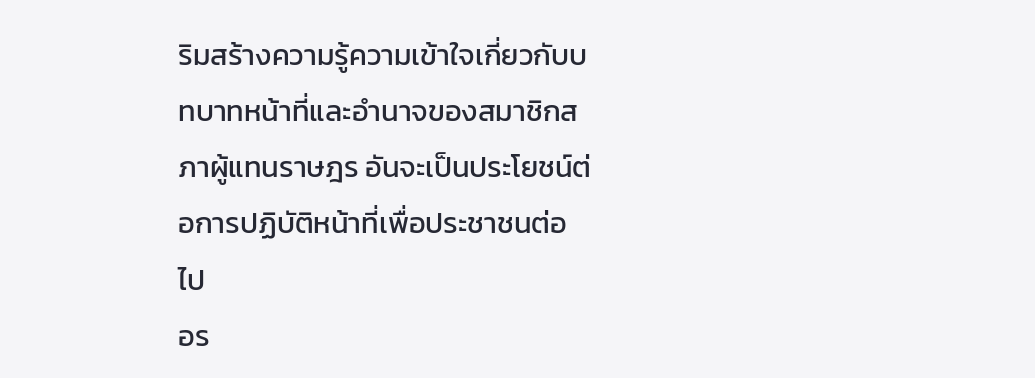ริมสร้างความรู้ความเข้าใจเกี่ยวกับบทบาทหน้าที่และอำนาจของสมาชิกสภาผู้แทนราษฎร อันจะเป็นประโยชน์ต่อการปฏิบัติหน้าที่เพื่อประชาชนต่อไป
อร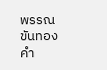พรรณ ขันทองคำ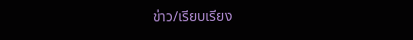ข่าว/เรียบเรียง